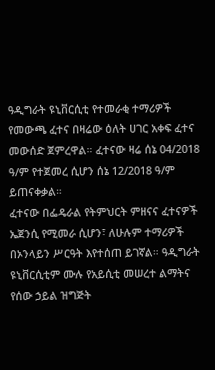ዓዲግራት ዩኒቨርሲቲ የተመራቂ ተማሪዎች የመውጫ ፈተና በዛሬው ዕለት ሀገር አቀፍ ፈተና መውሰድ ጀምረዋል። ፈተናው ዛሬ ሰኔ 04/2018 ዓ/ም የተጀመረ ሲሆን ሰኔ 12/2018 ዓ/ም ይጠናቀቃል።
ፈተናው በፌዴራል የትምህርት ምዘናና ፈተናዎች ኤጀንሲ የሚመራ ሲሆን፣ ለሁሉም ተማሪዎች በኦንላይን ሥርዓት እየተሰጠ ይገኛል። ዓዲግራት ዩኒቨርሲቲም ሙሉ የአይሲቲ መሠረተ ልማትና የሰው ኃይል ዝግጅት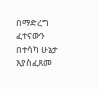በማድረግ ፈተናውን በተሳካ ሁኔታ እያስፈጸመ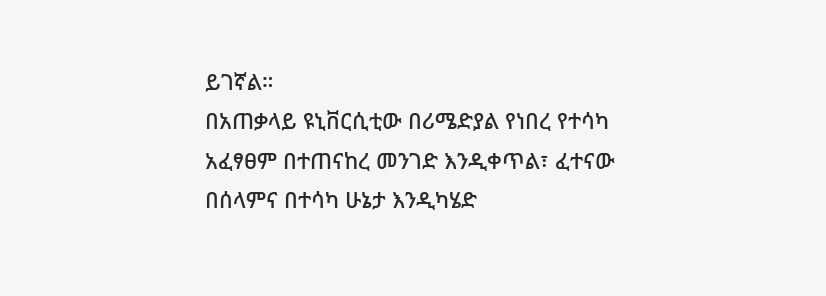ይገኛል።
በአጠቃላይ ዩኒቨርሲቲው በሪሜድያል የነበረ የተሳካ አፈፃፀም በተጠናከረ መንገድ እንዲቀጥል፣ ፈተናው በሰላምና በተሳካ ሁኔታ እንዲካሄድ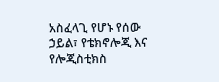አስፈላጊ የሆኑ የሰው ኃይል፣ የቴክኖሎጂ እና የሎጂስቲክስ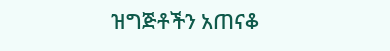ዝግጅቶችን አጠናቆ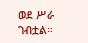ወደ ሥራ ገብቷል።